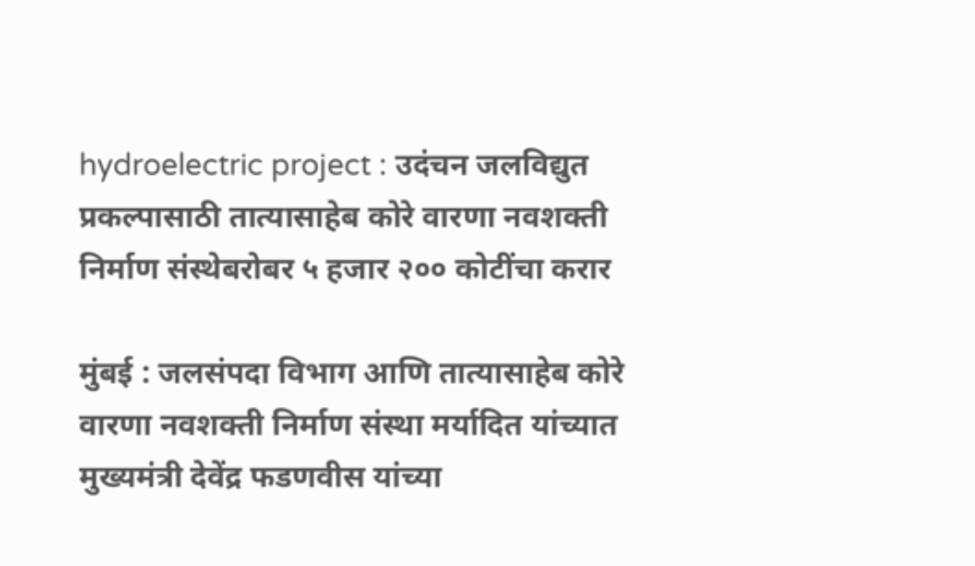hydroelectric project : उदंचन जलविद्युत प्रकल्पासाठी तात्यासाहेब कोरे वारणा नवशक्ती निर्माण संस्थेबरोबर ५ हजार २०० कोटींचा करार

मुंबई : जलसंपदा विभाग आणि तात्यासाहेब कोरे वारणा नवशक्ती निर्माण संस्था मर्यादित यांच्यात मुख्यमंत्री देवेंद्र फडणवीस यांच्या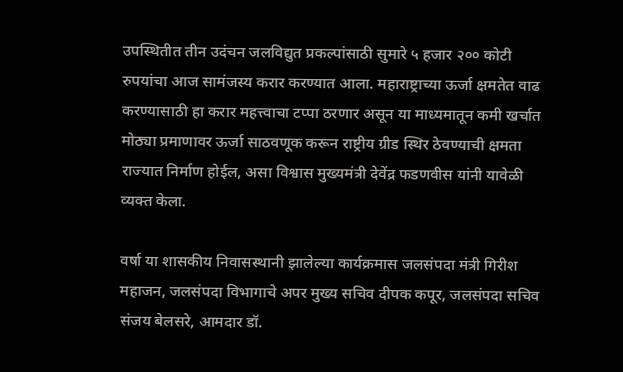उपस्थितीत तीन उदंचन जलविद्युत प्रकल्पांसाठी सुमारे ५ हजार २०० कोटी रुपयांचा आज सामंजस्य करार करण्यात आला. महाराष्ट्राच्या ऊर्जा क्षमतेत वाढ करण्यासाठी हा करार महत्त्वाचा टप्पा ठरणार असून या माध्यमातून कमी खर्चात मोठ्या प्रमाणावर ऊर्जा साठवणूक करून राष्ट्रीय ग्रीड स्थिर ठेवण्याची क्षमता राज्यात निर्माण होईल, असा विश्वास मुख्यमंत्री देवेंद्र फडणवीस यांनी यावेळी व्यक्त केला.

वर्षा या शासकीय निवासस्थानी झालेल्या कार्यक्रमास जलसंपदा मंत्री गिरीश महाजन, जलसंपदा विभागाचे अपर मुख्य सचिव दीपक कपूर, जलसंपदा सचिव संजय बेलसरे, आमदार डॉ.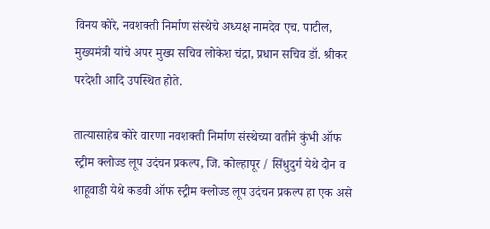विनय कोरे, नवशक्ती निर्माण संस्थेचे अध्यक्ष नामदेव एच. पाटील, मुख्यमंत्री यांचे अपर मुख्य सचिव लोकेश चंद्रा, प्रधान सचिव डॉ. श्रीकर परदेशी आदि उपस्थित होते.

तात्यासाहेब कोरे वारणा नवशक्ती निर्माण संस्थेच्या वतीने कुंभी ऑफ स्ट्रीम क्लोज्ड लूप उदंचन प्रकल्प, जि. कोल्हापूर / सिंधुदुर्ग येथे दोन व शाहूवाडी येथे कडवी ऑफ स्ट्रीम क्लोज्ड लूप उदंचन प्रकल्प हा एक असे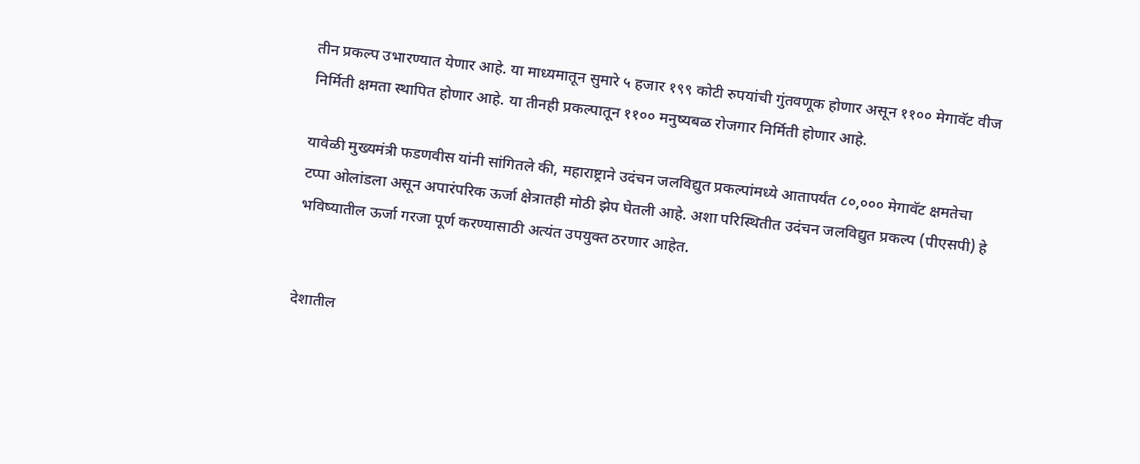तीन प्रकल्प उभारण्यात येणार आहे. या माध्यमातून सुमारे ५ हजार १९९ कोटी रुपयांची गुंतवणूक होणार असून ११०० मेगावॅट वीज निर्मिती क्षमता स्थापित होणार आहे. या तीनही प्रकल्पातून ११०० मनुष्यबळ रोजगार निर्मिती होणार आहे.

यावेळी मुख्यमंत्री फडणवीस यांनी सांगितले की, महाराष्ट्राने उदंचन जलविद्युत प्रकल्पांमध्ये आतापर्यंत ८०,००० मेगावॅट क्षमतेचा टप्पा ओलांडला असून अपारंपरिक ऊर्जा क्षेत्रातही मोठी झेप घेतली आहे. अशा परिस्थितीत उदंचन जलविद्युत प्रकल्प (पीएसपी) हे भविष्यातील ऊर्जा गरजा पूर्ण करण्यासाठी अत्यंत उपयुक्त ठरणार आहेत.


देशातील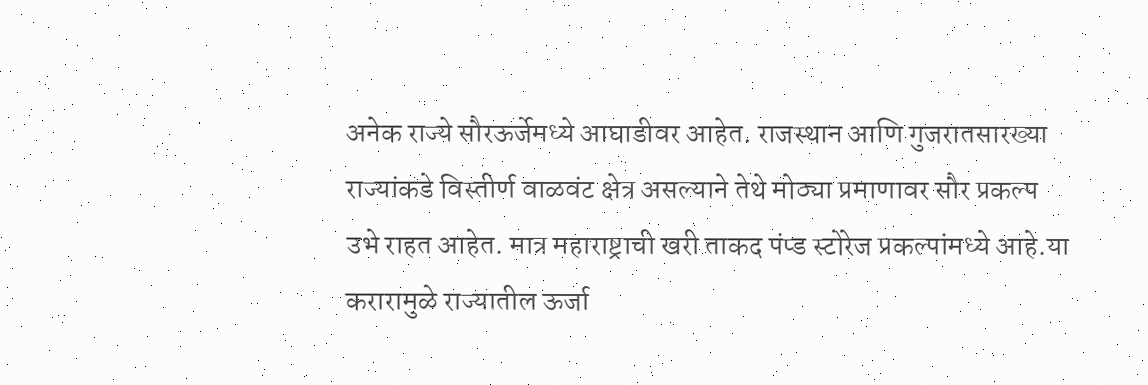अनेक राज्ये सौरऊर्जेमध्ये आघाडीवर आहेत. राजस्थान आणि गुजरातसारख्या राज्यांकडे विस्तीर्ण वाळवंट क्षेत्र असल्याने तेथे मोठ्या प्रमाणावर सौर प्रकल्प उभे राहत आहेत. मात्र महाराष्ट्राची खरी ताकद पंप्ड स्टोरेज प्रकल्पांमध्ये आहे.या करारामुळे राज्यातील ऊर्जा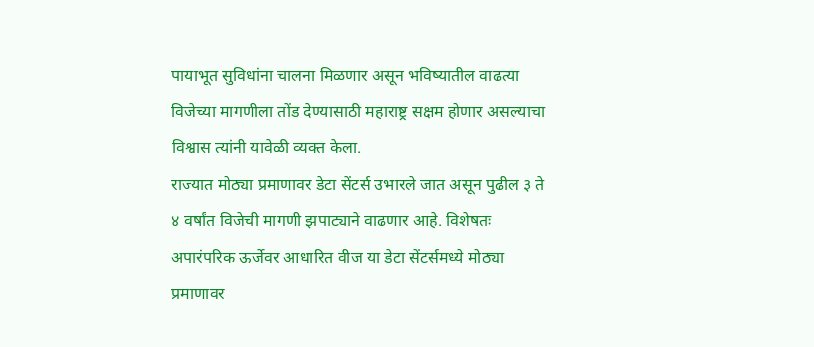पायाभूत सुविधांना चालना मिळणार असून भविष्यातील वाढत्या विजेच्या मागणीला तोंड देण्यासाठी महाराष्ट्र सक्षम होणार असल्याचा विश्वास त्यांनी यावेळी व्यक्त केला.
राज्यात मोठ्या प्रमाणावर डेटा सेंटर्स उभारले जात असून पुढील ३ ते ४ वर्षांत विजेची मागणी झपाट्याने वाढणार आहे. विशेषतः अपारंपरिक ऊर्जेवर आधारित वीज या डेटा सेंटर्समध्ये मोठ्या प्रमाणावर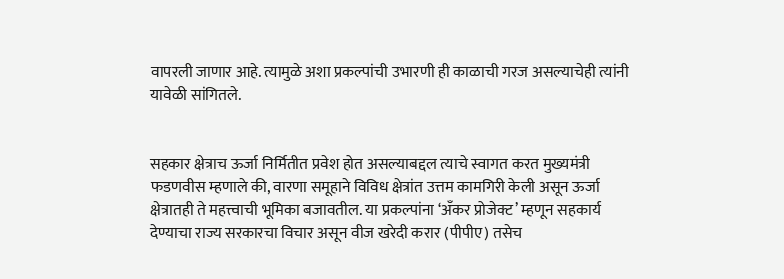वापरली जाणार आहे. त्यामुळे अशा प्रकल्पांची उभारणी ही काळाची गरज असल्याचेही त्यांनी यावेळी सांगितले.


सहकार क्षेत्राच ऊर्जा निर्मितीत प्रवेश होत असल्याबद्दल त्याचे स्वागत करत मुख्यमंत्री फडणवीस म्हणाले की, वारणा समूहाने विविध क्षेत्रांत उत्तम कामगिरी केली असून ऊर्जा क्षेत्रातही ते महत्त्वाची भूमिका बजावतील. या प्रकल्पांना ‘अँकर प्रोजेक्ट’ म्हणून सहकार्य देण्याचा राज्य सरकारचा विचार असून वीज खरेदी करार (पीपीए) तसेच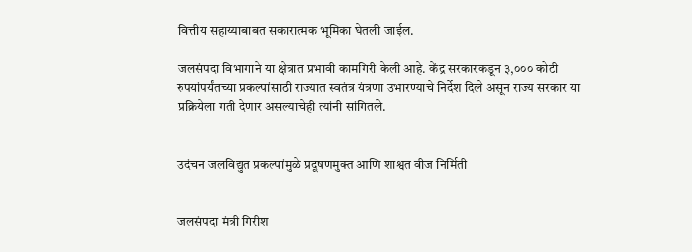वित्तीय सहाय्याबाबत सकारात्मक भूमिका घेतली जाईल.

जलसंपदा विभागाने या क्षेत्रात प्रभावी कामगिरी केली आहे. केंद्र सरकारकडून ३,००० कोटी रुपयांपर्यंतच्या प्रकल्पांसाठी राज्यात स्वतंत्र यंत्रणा उभारण्याचे निर्देश दिले असून राज्य सरकार या प्रक्रियेला गती देणार असल्याचेही त्यांनी सांगितले.


उदंचन जलविद्युत प्रकल्पांमुळे प्रदूषणमुक्त आणि शाश्वत वीज निर्मिती


जलसंपदा मंत्री गिरीश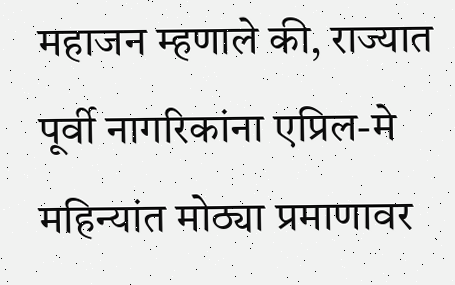महाजन म्हणाले की, राज्यात पूर्वी नागरिकांना एप्रिल-मे महिन्यांत मोठ्या प्रमाणावर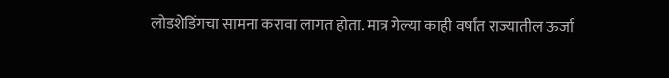लोडशेडिंगचा सामना करावा लागत होता. मात्र गेल्या काही वर्षांत राज्यातील ऊर्जा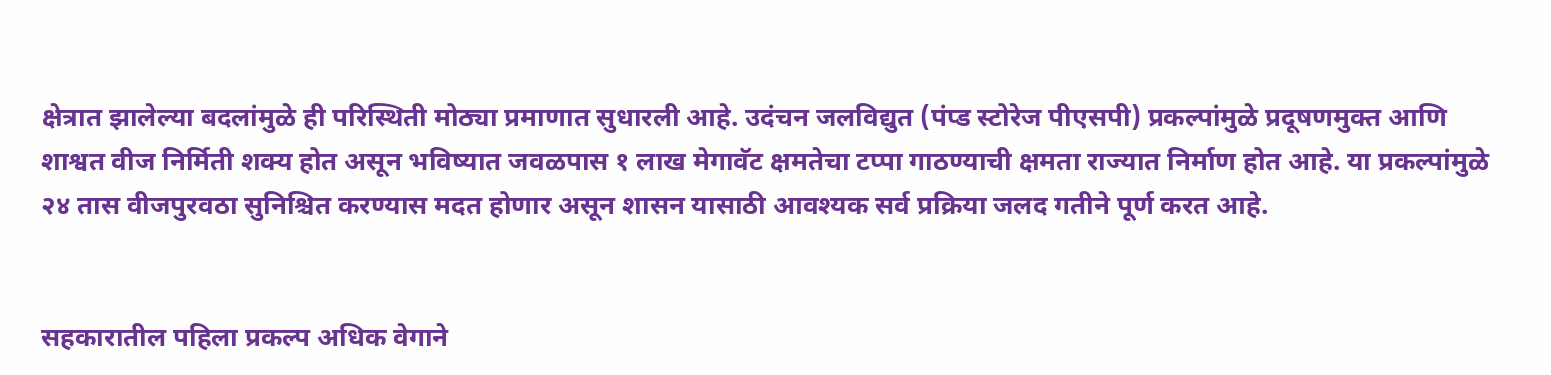क्षेत्रात झालेल्या बदलांमुळे ही परिस्थिती मोठ्या प्रमाणात सुधारली आहे. उदंचन जलविद्युत (पंप्ड स्टोरेज पीएसपी) प्रकल्पांमुळे प्रदूषणमुक्त आणि शाश्वत वीज निर्मिती शक्य होत असून भविष्यात जवळपास १ लाख मेगावॅट क्षमतेचा टप्पा गाठण्याची क्षमता राज्यात निर्माण होत आहे. या प्रकल्पांमुळे २४ तास वीजपुरवठा सुनिश्चित करण्यास मदत होणार असून शासन यासाठी आवश्यक सर्व प्रक्रिया जलद गतीने पूर्ण करत आहे.


सहकारातील पहिला प्रकल्प अधिक वेगाने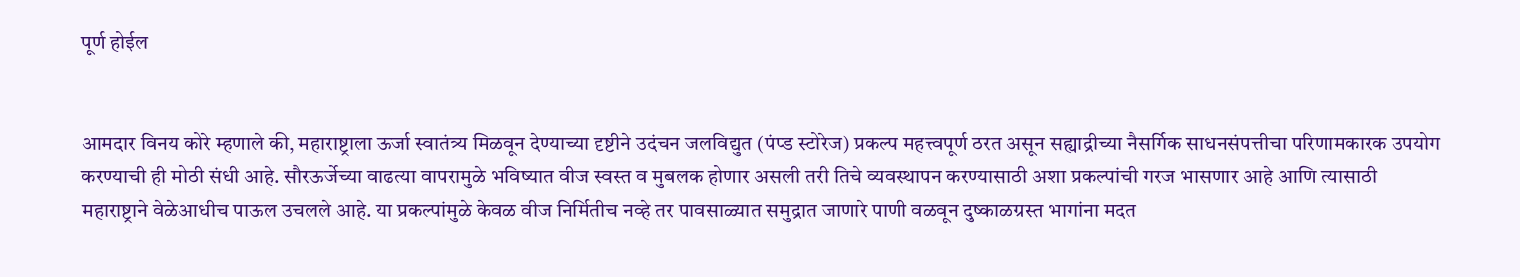पूर्ण होईल


आमदार विनय कोरे म्हणाले की, महाराष्ट्राला ऊर्जा स्वातंत्र्य मिळवून देण्याच्या दृष्टीने उदंचन जलविद्युत (पंप्ड स्टोरेज) प्रकल्प महत्त्वपूर्ण ठरत असून सह्याद्रीच्या नैसर्गिक साधनसंपत्तीचा परिणामकारक उपयोग करण्याची ही मोठी संधी आहे. सौरऊर्जेच्या वाढत्या वापरामुळे भविष्यात वीज स्वस्त व मुबलक होणार असली तरी तिचे व्यवस्थापन करण्यासाठी अशा प्रकल्पांची गरज भासणार आहे आणि त्यासाठी महाराष्ट्राने वेळेआधीच पाऊल उचलले आहे. या प्रकल्पांमुळे केवळ वीज निर्मितीच नव्हे तर पावसाळ्यात समुद्रात जाणारे पाणी वळवून दुष्काळग्रस्त भागांना मदत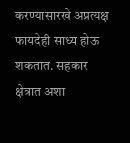करण्यासारखे अप्रत्यक्ष फायदेही साध्य होऊ शकतात. सहकार क्षेत्रात अशा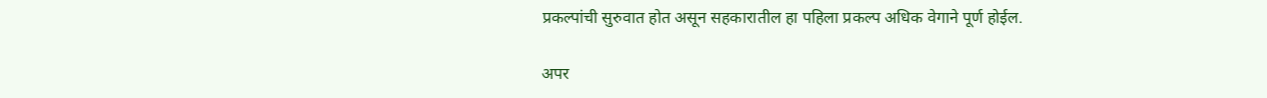प्रकल्पांची सुरुवात होत असून सहकारातील हा पहिला प्रकल्प अधिक वेगाने पूर्ण होईल.

अपर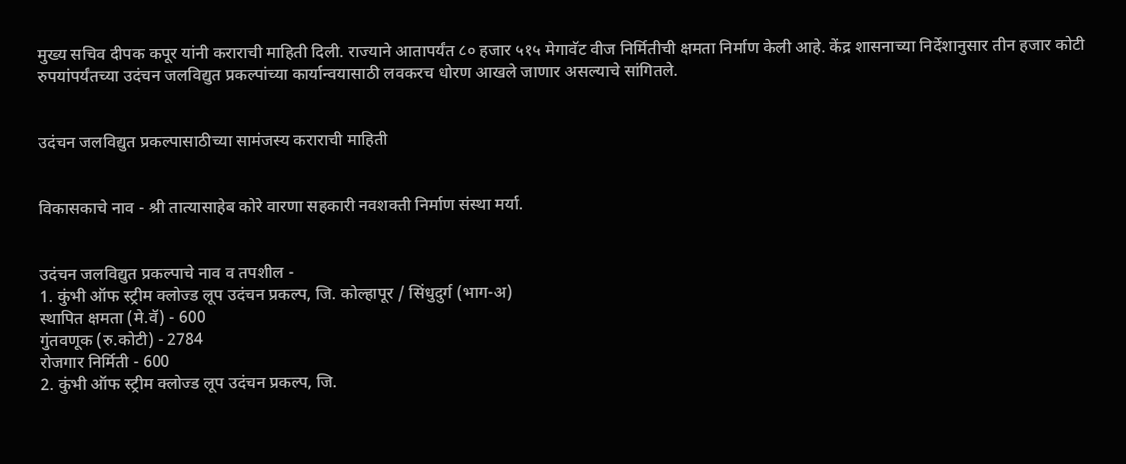मुख्य सचिव दीपक कपूर यांनी कराराची माहिती दिली. राज्याने आतापर्यंत ८० हजार ५१५ मेगावॅट वीज निर्मितीची क्षमता निर्माण केली आहे. केंद्र शासनाच्या निर्देशानुसार तीन हजार कोटी रुपयांपर्यंतच्या उदंचन जलविद्युत प्रकल्पांच्या कार्यान्वयासाठी लवकरच धोरण आखले जाणार असल्याचे सांगितले.


उदंचन जलविद्युत प्रकल्पासाठीच्या सामंजस्य कराराची माहिती


विकासकाचे नाव - श्री तात्यासाहेब कोरे वारणा सहकारी नवशक्ती निर्माण संस्था मर्या.


उदंचन जलविद्युत प्रकल्पाचे नाव व तपशील -
1. कुंभी ऑफ स्ट्रीम क्लोज्ड लूप उदंचन प्रकल्प, जि. कोल्हापूर / सिंधुदुर्ग (भाग-अ)
स्थापित क्षमता (मे.वॅ) - 600
गुंतवणूक (रु.कोटी) - 2784
रोजगार निर्मिती - 600
2. कुंभी ऑफ स्ट्रीम क्लोज्ड लूप उदंचन प्रकल्प, जि.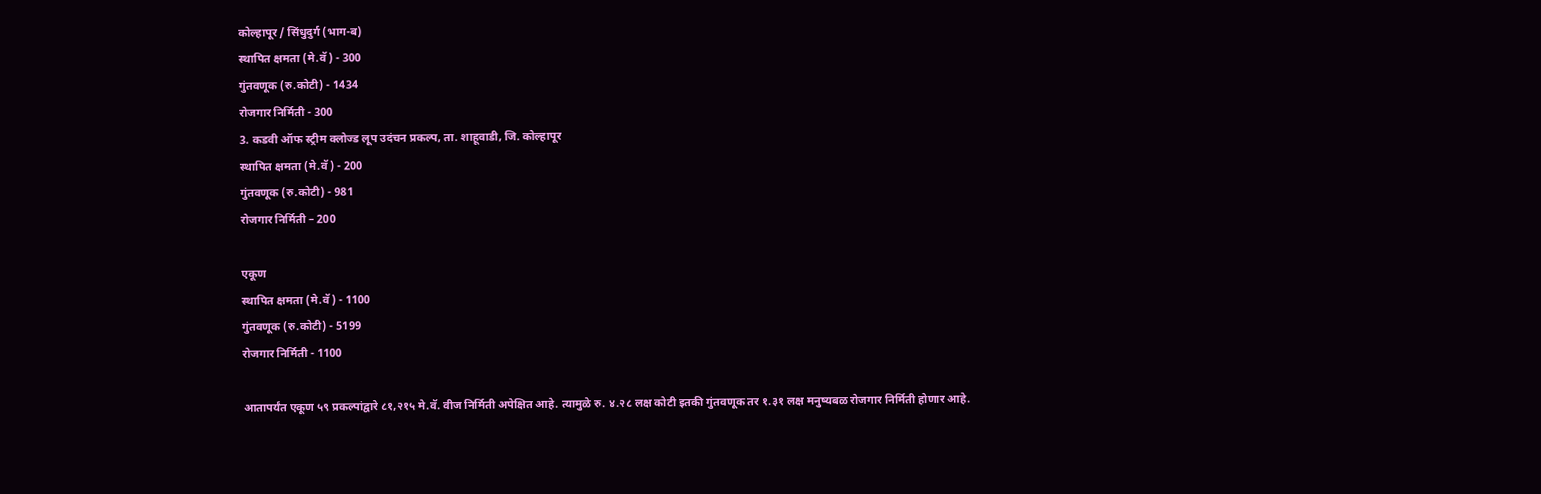कोल्हापूर / सिंधुदुर्ग (भाग-ब)
स्थापित क्षमता (मे.वॅ) - 300
गुंतवणूक (रु.कोटी) - 1434
रोजगार निर्मिती - 300
3. कडवी ऑफ स्ट्रीम क्लोज्ड लूप उदंचन प्रकल्प, ता. शाहूवाडी, जि. कोल्हापूर
स्थापित क्षमता (मे.वॅ) - 200
गुंतवणूक (रु.कोटी) - 981
रोजगार निर्मिती – 200

एकूण
स्थापित क्षमता (मे.वॅ) - 1100
गुंतवणूक (रु.कोटी) - 5199
रोजगार निर्मिती - 1100

आतापर्यंत एकूण ५९ प्रकल्पांद्वारे ८१,२१५ मे.वॅ. वीज निर्मिती अपेक्षित आहे. त्यामुळे रु. ४.२८ लक्ष कोटी इतकी गुंतवणूक तर १.३१ लक्ष मनुष्यबळ रोजगार निर्मिती होणार आहे.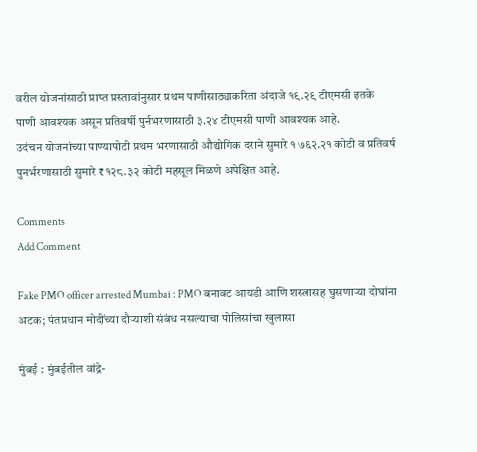वरील योजनांसाठी प्राप्त प्रस्तावांनुसार प्रथम पाणीसाठ्याकरिता अंदाजे १९.२९ टीएमसी इतके पाणी आवश्यक असून प्रतिवर्षी पुर्नभरणासाठी ३.२४ टीएमसी पाणी आवश्यक आहे.
उदंचन योजनांच्या पाण्यापोटी प्रथम भरणासाठी औद्योगिक दराने सुमारे १ ७६२.२१ कोटी व प्रतिवर्ष पुनर्भरणासाठी सुमारे ₹१२८.३२ कोटी महसूल मिळणे अपेक्षित आहे.

Comments
Add Comment

Fake PMO officer arrested Mumbai : PMO बनावट आयडी आणि शस्त्रासह घुसणाऱ्या दोघांना अटक; पंतप्रधान मोदींच्या दौऱ्याशी संबंध नसल्याचा पोलिसांचा खुलासा

मुंबई : मुंबईतील वांद्रे-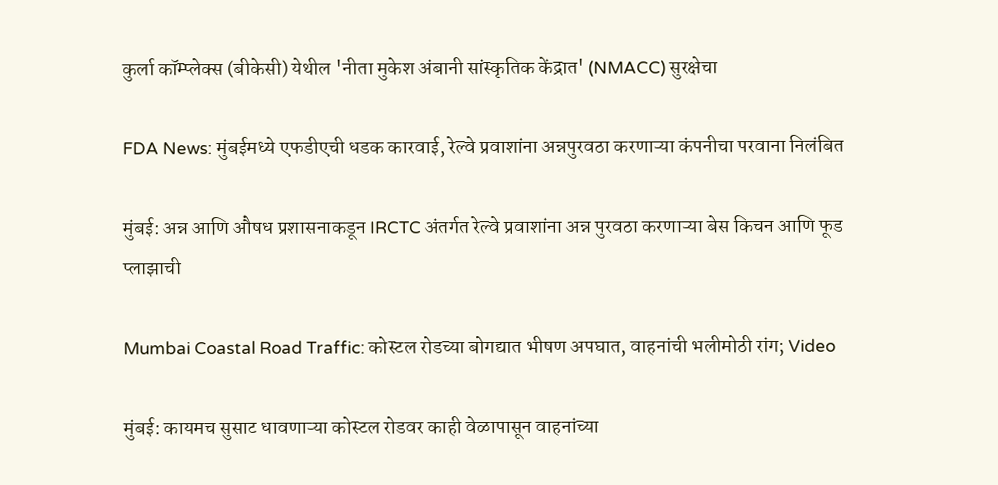कुर्ला कॉम्प्लेक्स (बीकेसी) येथील 'नीता मुकेश अंबानी सांस्कृतिक केंद्रात' (NMACC) सुरक्षेचा

FDA News: मुंबईमध्ये एफडीएची धडक कारवाई, रेल्वे प्रवाशांना अन्नपुरवठा करणाऱ्या कंपनीचा परवाना निलंबित

मुंबई: अन्न आणि औषध प्रशासनाकडून IRCTC अंतर्गत रेल्वे प्रवाशांना अन्न पुरवठा करणाऱ्या बेस किचन आणि फूड प्लाझाची

Mumbai Coastal Road Traffic: कोस्टल रोडच्या बोगद्यात भीषण अपघात, वाहनांची भलीमोठी रांग; Video

मुंबई: कायमच सुसाट धावणाऱ्या कोस्टल रोडवर काही वेळापासून वाहनांच्या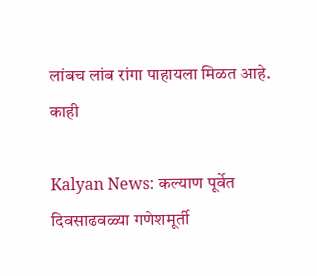लांबच लांब रांगा पाहायला मिळत आहे. काही

Kalyan News: कल्याण पूर्वेत दिवसाढवळ्या गणेशमूर्ती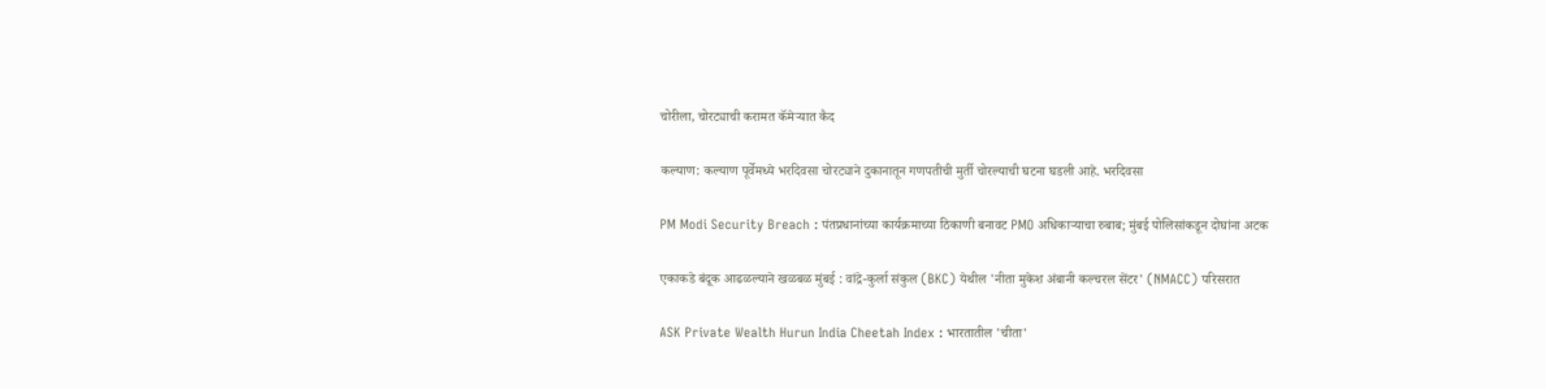चोरीला, चोरट्याची करामत कॅमेऱ्यात कैद

कल्याण: कल्याण पूर्वेमध्ये भरदिवसा चोरट्याने दुकानातून गणपतीची मुर्ती चोरल्याची घटना घडली आहे. भरदिवसा

PM Modi Security Breach : पंतप्रधानांच्या कार्यक्रमाच्या ठिकाणी बनावट PMO अधिकाऱ्याचा रुबाब; मुंबई पोलिसांकडून दोघांना अटक

एकाकडे बंदूक आढळल्याने खळबळ मुंबई : वांद्रे-कुर्ला संकुल (BKC) येथील 'नीता मुकेश अंबानी कल्चरल सेंटर' (NMACC) परिसरात

ASK Private Wealth Hurun India Cheetah Index : भारतातील 'चीता'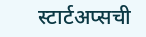स्टार्टअप्सची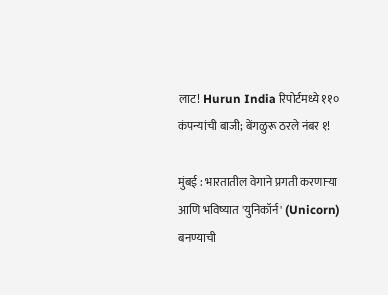लाट! Hurun India रिपोर्टमध्ये ११० कंपन्यांची बाजी; बेंगळुरू ठरले नंबर १!

मुंबई : भारतातील वेगाने प्रगती करणाऱ्या आणि भविष्यात 'युनिकॉर्न' (Unicorn) बनण्याची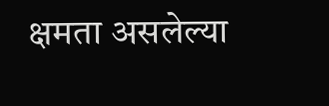क्षमता असलेल्या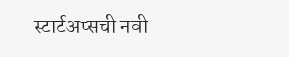स्टार्टअप्सची नवी